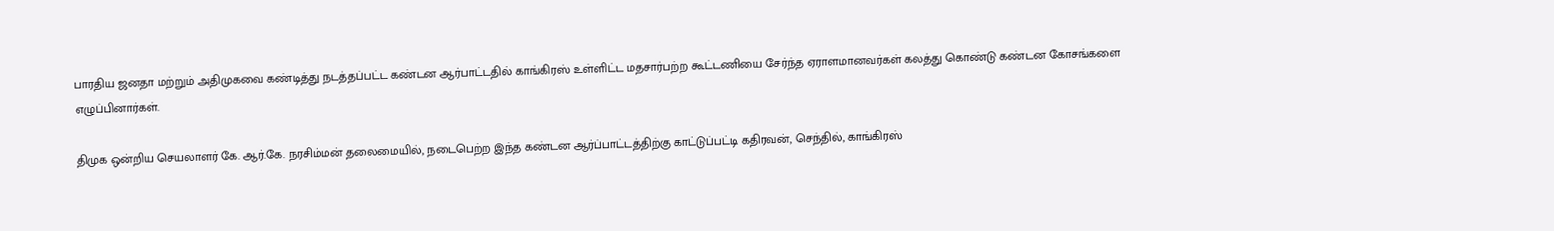பாரதிய ஜனதா மற்றும் அதிமுகவை கண்டித்து நடத்தப்பட்ட கண்டன ஆர்பாட்டதில் காங்கிரஸ் உள்ளிட்ட மதசார்பற்ற கூட்டணியை சேர்ந்த ஏராளமானவர்கள் கலத்து கொண்டு கண்டன கோசங்களை எழுப்பினார்கள்.

திமுக ஒன்றிய செயலாளர் கே. ஆர்.கே. நரசிம்மன் தலைமையில், நடைபெற்ற இந்த கண்டன ஆர்ப்பாட்டத்திற்கு காட்டுப்பட்டி கதிரவன், செந்தில், காங்கிரஸ்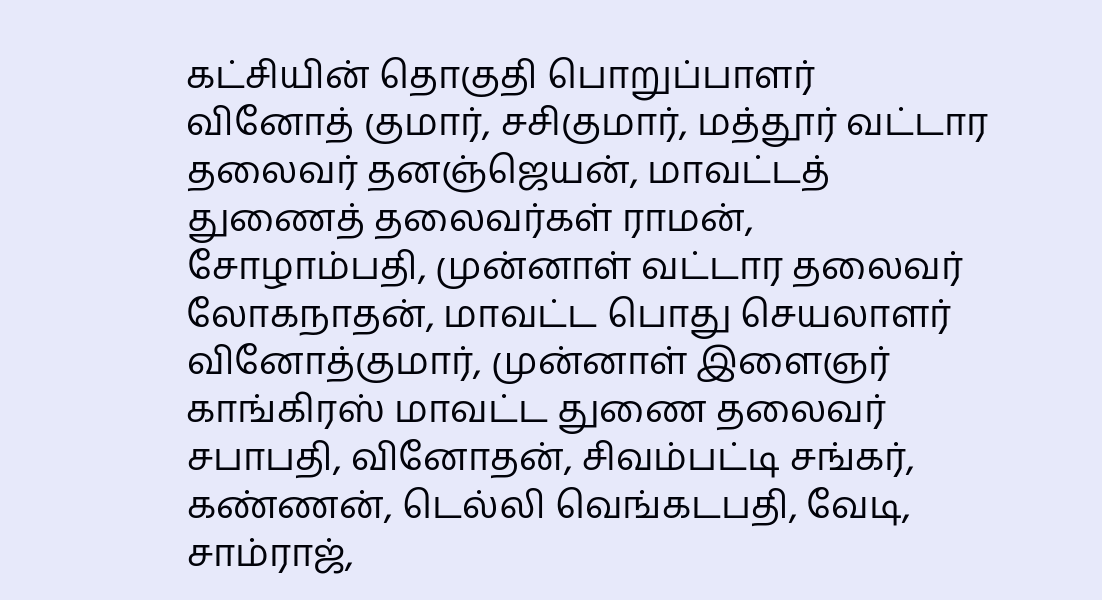கட்சியின் தொகுதி பொறுப்பாளர் வினோத் குமார், சசிகுமார், மத்தூர் வட்டார தலைவர் தனஞ்ஜெயன், மாவட்டத் துணைத் தலைவர்கள் ராமன், சோழாம்பதி, முன்னாள் வட்டார தலைவர் லோகநாதன், மாவட்ட பொது செயலாளர் வினோத்குமார், முன்னாள் இளைஞர் காங்கிரஸ் மாவட்ட துணை தலைவர் சபாபதி, வினோதன், சிவம்பட்டி சங்கர், கண்ணன், டெல்லி வெங்கடபதி, வேடி, சாம்ராஜ்,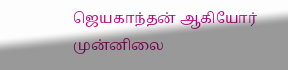ஜெயகாந்தன் ஆகியோர் முன்னிலை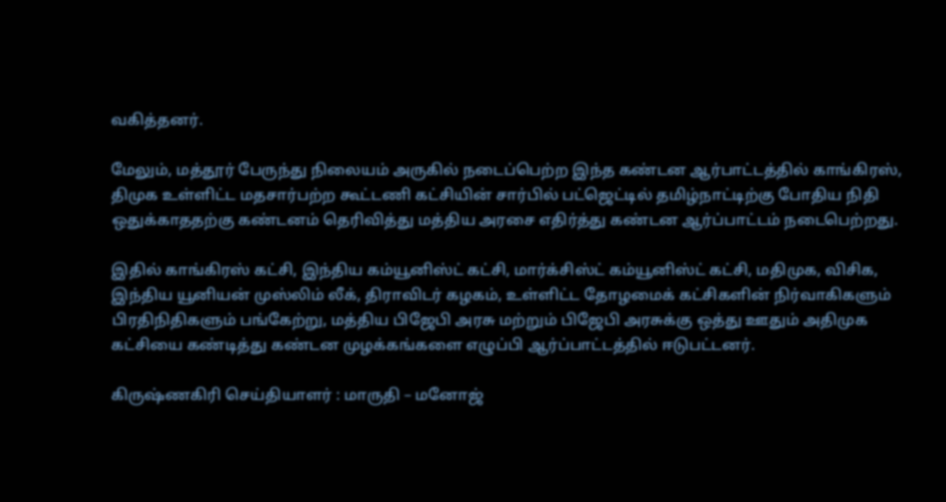வகித்தனர்.

மேலும், மத்தூர் பேருந்து நிலையம் அருகில் நடைப்பெற்ற இந்த கண்டன ஆர்பாட்டத்தில் காங்கிரஸ், திமுக உள்ளிட்ட மதசார்பற்ற கூட்டணி கட்சியின் சார்பில் பட்ஜெட்டில் தமிழ்நாட்டிற்கு போதிய நிதி ஒதுக்காததற்கு கண்டனம் தெரிவித்து மத்திய அரசை எதிர்த்து கண்டன ஆர்ப்பாட்டம் நடைபெற்றது.

இதில் காங்கிரஸ் கட்சி, இந்திய கம்யூனிஸ்ட் கட்சி, மார்க்சிஸ்ட் கம்யூனிஸ்ட் கட்சி, மதிமுக, விசிக, இந்திய யூனியன் முஸ்லிம் லீக், திராவிடர் கழகம், உள்ளிட்ட தோழமைக் கட்சிகளின் நிர்வாகிகளும் பிரதிநிதிகளும் பங்கேற்று, மத்திய பிஜேபி அரசு மற்றும் பிஜேபி அரசுக்கு ஒத்து ஊதும் அதிமுக கட்சியை கண்டித்து கண்டன முழக்கங்களை எழுப்பி ஆர்ப்பாட்டத்தில் ஈடுபட்டனர்.

கிருஷ்ணகிரி செய்தியாளர் : மாருதி – மனோஜ்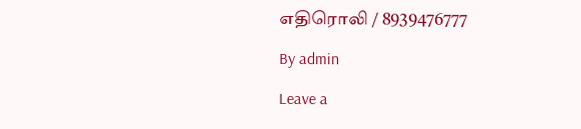எதிரொலி / 8939476777

By admin

Leave a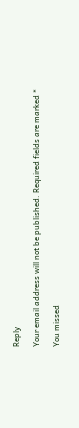Reply

Your email address will not be published. Required fields are marked *

You missed